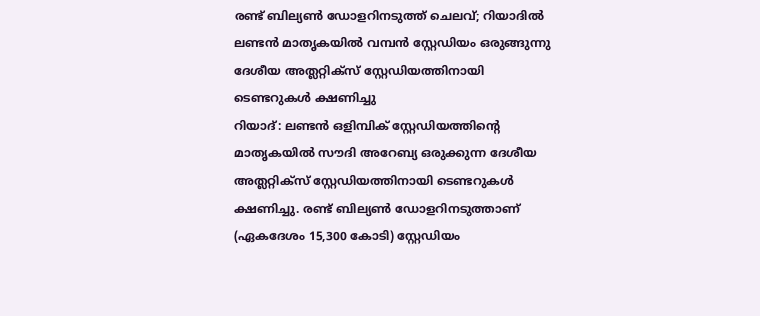രണ്ട് ബില്യൺ ഡോളറിനടുത്ത് ചെലവ്; റിയാദിൽ ലണ്ടൻ മാതൃകയിൽ വമ്പൻ സ്റ്റേഡിയം ഒരുങ്ങുന്നു
ദേശീയ അത്ലറ്റിക്സ് സ്റ്റേഡിയത്തിനായി ടെണ്ടറുകൾ ക്ഷണിച്ചു
റിയാദ്: ലണ്ടൻ ഒളിമ്പിക് സ്റ്റേഡിയത്തിന്റെ മാതൃകയിൽ സൗദി അറേബ്യ ഒരുക്കുന്ന ദേശീയ അത്ലറ്റിക്സ് സ്റ്റേഡിയത്തിനായി ടെണ്ടറുകൾ ക്ഷണിച്ചു. രണ്ട് ബില്യൺ ഡോളറിനടുത്താണ് (ഏകദേശം 15,300 കോടി) സ്റ്റേഡിയം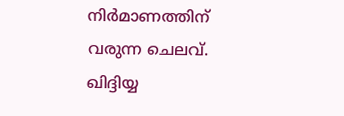നിർമാണത്തിന് വരുന്ന ചെലവ്. ഖിദ്ദിയ്യ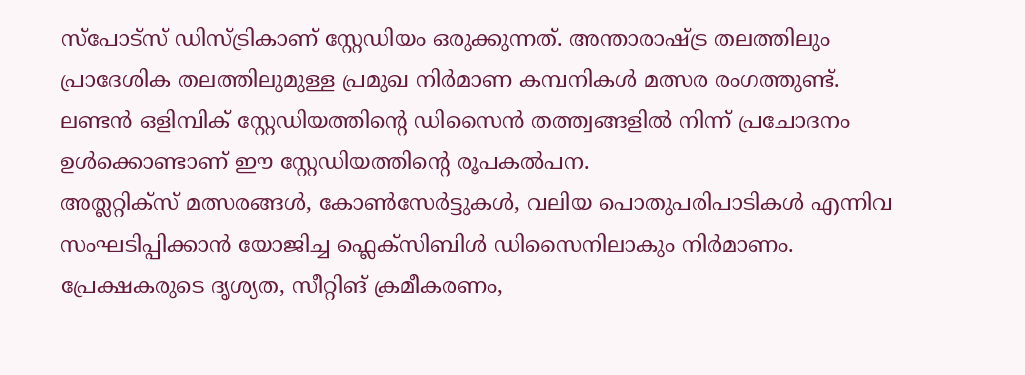സ്പോട്സ് ഡിസ്ട്രികാണ് സ്റ്റേഡിയം ഒരുക്കുന്നത്. അന്താരാഷ്ട്ര തലത്തിലും പ്രാദേശിക തലത്തിലുമുള്ള പ്രമുഖ നിർമാണ കമ്പനികൾ മത്സര രംഗത്തുണ്ട്. ലണ്ടൻ ഒളിമ്പിക് സ്റ്റേഡിയത്തിന്റെ ഡിസൈൻ തത്ത്വങ്ങളിൽ നിന്ന് പ്രചോദനം ഉൾക്കൊണ്ടാണ് ഈ സ്റ്റേഡിയത്തിന്റെ രൂപകൽപന.
അത്ലറ്റിക്സ് മത്സരങ്ങൾ, കോൺസേർട്ടുകൾ, വലിയ പൊതുപരിപാടികൾ എന്നിവ സംഘടിപ്പിക്കാൻ യോജിച്ച ഫ്ലെക്സിബിൾ ഡിസൈനിലാകും നിർമാണം. പ്രേക്ഷകരുടെ ദൃശ്യത, സീറ്റിങ് ക്രമീകരണം,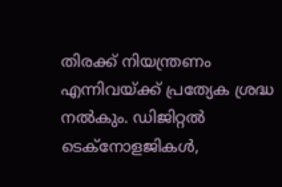തിരക്ക് നിയന്ത്രണം എന്നിവയ്ക്ക് പ്രത്യേക ശ്രദ്ധ നൽകും. ഡിജിറ്റൽ ടെക്നോളജികൾ,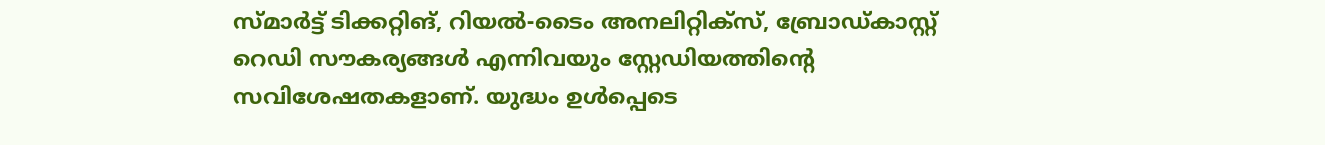സ്മാർട്ട് ടിക്കറ്റിങ്, റിയൽ-ടൈം അനലിറ്റിക്സ്, ബ്രോഡ്കാസ്റ്റ് റെഡി സൗകര്യങ്ങൾ എന്നിവയും സ്റ്റേഡിയത്തിന്റെ സവിശേഷതകളാണ്. യുദ്ധം ഉൾപ്പെടെ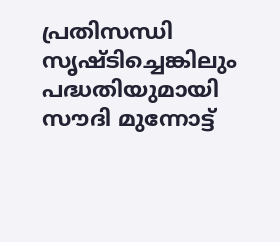പ്രതിസന്ധി സൃഷ്ടിച്ചെങ്കിലും പദ്ധതിയുമായി സൗദി മുന്നോട്ട്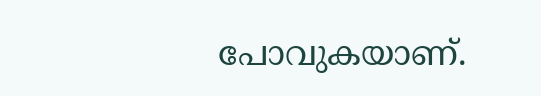പോവുകയാണ്.